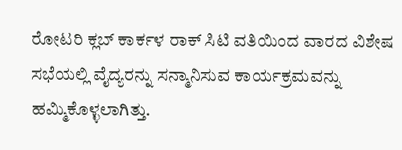ರೋಟರಿ ಕ್ಲಬ್ ಕಾರ್ಕಳ ರಾಕ್ ಸಿಟಿ ವತಿಯಿಂದ ವಾರದ ವಿಶೇಷ ಸಭೆಯಲ್ಲಿ ವೈದ್ಯರನ್ನು ಸನ್ಮಾನಿಸುವ ಕಾರ್ಯಕ್ರಮವನ್ನು ಹಮ್ಮಿಕೊಳ್ಳಲಾಗಿತ್ತು.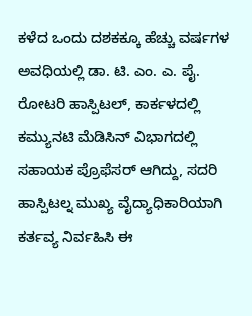ಕಳೆದ ಒಂದು ದಶಕಕ್ಕೂ ಹೆಚ್ಚು ವರ್ಷಗಳ ಅವಧಿಯಲ್ಲಿ ಡಾ. ಟಿ. ಎಂ. ಎ. ಪೈ. ರೋಟರಿ ಹಾಸ್ಪಿಟಲ್, ಕಾರ್ಕಳದಲ್ಲಿ ಕಮ್ಯುನಟಿ ಮೆಡಿಸಿನ್ ವಿಭಾಗದಲ್ಲಿ ಸಹಾಯಕ ಪ್ರೊಫೆಸರ್ ಆಗಿದ್ದು, ಸದರಿ ಹಾಸ್ಪಿಟಲ್ನ ಮುಖ್ಯ ವೈದ್ಯಾಧಿಕಾರಿಯಾಗಿ ಕರ್ತವ್ಯ ನಿರ್ವಹಿಸಿ ಈ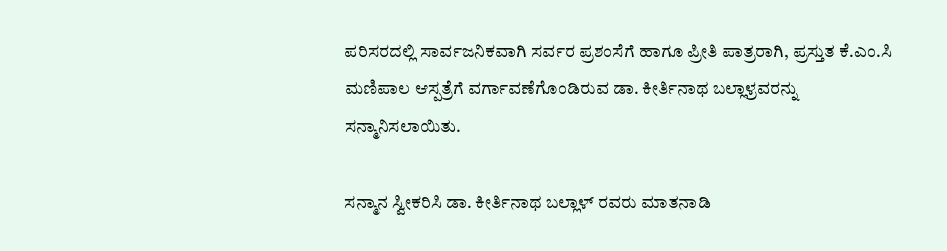ಪರಿಸರದಲ್ಲಿ ಸಾರ್ವಜನಿಕವಾಗಿ ಸರ್ವರ ಪ್ರಶಂಸೆಗೆ ಹಾಗೂ ಪ್ರೀತಿ ಪಾತ್ರರಾಗಿ, ಪ್ರಸ್ತುತ ಕೆ.ಎಂ.ಸಿ ಮಣಿಪಾಲ ಆಸ್ಪತ್ರೆಗೆ ವರ್ಗಾವಣೆಗೊಂಡಿರುವ ಡಾ. ಕೀರ್ತಿನಾಥ ಬಲ್ಲಾಳ್ರವರನ್ನು ಸನ್ಮಾನಿಸಲಾಯಿತು.

ಸನ್ಮಾನ ಸ್ವೀಕರಿಸಿ ಡಾ. ಕೀರ್ತಿನಾಥ ಬಲ್ಲಾಳ್ ರವರು ಮಾತನಾಡಿ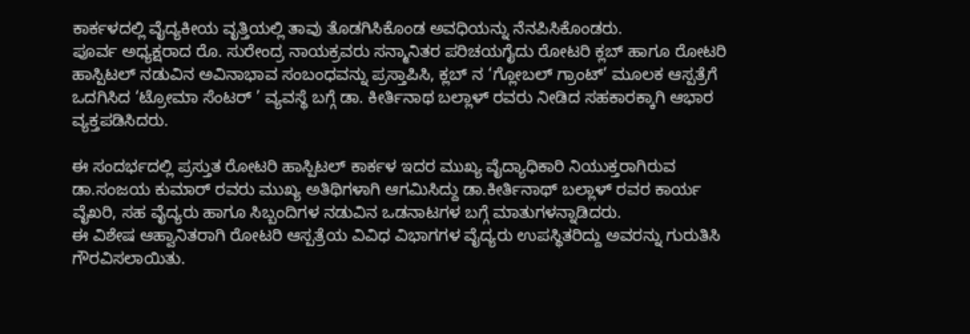ಕಾರ್ಕಳದಲ್ಲಿ ವೈದ್ಯಕೀಯ ವೃತ್ತಿಯಲ್ಲಿ ತಾವು ತೊಡಗಿಸಿಕೊಂಡ ಅವಧಿಯನ್ನು ನೆನಪಿಸಿಕೊಂಡರು.
ಪೂರ್ವ ಅಧ್ಯಕ್ಷರಾದ ರೊ. ಸುರೇಂದ್ರ ನಾಯಕ್ರವರು ಸನ್ಮಾನಿತರ ಪರಿಚಯಗೈದು ರೋಟರಿ ಕ್ಲಬ್ ಹಾಗೂ ರೋಟರಿ ಹಾಸ್ಪಿಟಲ್ ನಡುವಿನ ಅವಿನಾಭಾವ ಸಂಬಂಧವನ್ನು ಪ್ರಸ್ತಾಪಿಸಿ, ಕ್ಲಬ್ ನ ‘ಗ್ಲೋಬಲ್ ಗ್ರಾಂಟ್’ ಮೂಲಕ ಆಸ್ಪತ್ರೆಗೆ ಒದಗಿಸಿದ ‘ಟ್ರೋಮಾ ಸೆಂಟರ್ ’ ವ್ಯವಸ್ಥೆ ಬಗ್ಗೆ ಡಾ. ಕೀರ್ತಿನಾಥ ಬಲ್ಲಾಳ್ ರವರು ನೀಡಿದ ಸಹಕಾರಕ್ಕಾಗಿ ಆಭಾರ ವ್ಯಕ್ತಪಡಿಸಿದರು.

ಈ ಸಂದರ್ಭದಲ್ಲಿ ಪ್ರಸ್ತುತ ರೋಟರಿ ಹಾಸ್ಪಿಟಲ್ ಕಾರ್ಕಳ ಇದರ ಮುಖ್ಯ ವೈದ್ಯಾಧಿಕಾರಿ ನಿಯುಕ್ತರಾಗಿರುವ ಡಾ.ಸಂಜಯ ಕುಮಾರ್ ರವರು ಮುಖ್ಯ ಅತಿಥಿಗಳಾಗಿ ಆಗಮಿಸಿದ್ದು ಡಾ.ಕೀರ್ತಿನಾಥ್ ಬಲ್ಲಾಳ್ ರವರ ಕಾರ್ಯ ವೈಖರಿ, ಸಹ ವೈದ್ಯರು ಹಾಗೂ ಸಿಬ್ಬಂದಿಗಳ ನಡುವಿನ ಒಡನಾಟಗಳ ಬಗ್ಗೆ ಮಾತುಗಳನ್ನಾಡಿದರು.
ಈ ವಿಶೇಷ ಆಹ್ವಾನಿತರಾಗಿ ರೋಟರಿ ಆಸ್ಪತ್ರೆಯ ವಿವಿಧ ವಿಭಾಗಗಳ ವೈದ್ಯರು ಉಪಸ್ಥಿತರಿದ್ದು ಅವರನ್ನು ಗುರುತಿಸಿ ಗೌರವಿಸಲಾಯಿತು.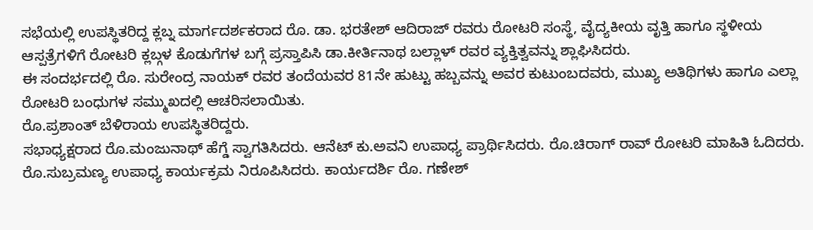ಸಭೆಯಲ್ಲಿ ಉಪಸ್ಥಿತರಿದ್ದ ಕ್ಲಬ್ನ ಮಾರ್ಗದರ್ಶಕರಾದ ರೊ. ಡಾ. ಭರತೇಶ್ ಆದಿರಾಜ್ ರವರು ರೋಟರಿ ಸಂಸ್ಥೆ, ವೈದ್ಯಕೀಯ ವೃತ್ತಿ ಹಾಗೂ ಸ್ಥಳೀಯ ಆಸ್ಪತ್ರೆಗಳಿಗೆ ರೋಟರಿ ಕ್ಲಬ್ಗಳ ಕೊಡುಗೆಗಳ ಬಗ್ಗೆ ಪ್ರಸ್ತಾಪಿಸಿ ಡಾ.ಕೀರ್ತಿನಾಥ ಬಲ್ಲಾಳ್ ರವರ ವ್ಯಕ್ತಿತ್ವವನ್ನು ಶ್ಲಾಘಿಸಿದರು.
ಈ ಸಂದರ್ಭದಲ್ಲಿ ರೊ. ಸುರೇಂದ್ರ ನಾಯಕ್ ರವರ ತಂದೆಯವರ 81ನೇ ಹುಟ್ಟು ಹಬ್ಬವನ್ನು ಅವರ ಕುಟುಂಬದವರು, ಮುಖ್ಯ ಅತಿಥಿಗಳು ಹಾಗೂ ಎಲ್ಲಾ ರೋಟರಿ ಬಂಧುಗಳ ಸಮ್ಮುಖದಲ್ಲಿ ಆಚರಿಸಲಾಯಿತು.
ರೊ.ಪ್ರಶಾಂತ್ ಬೆಳಿರಾಯ ಉಪಸ್ಥಿತರಿದ್ದರು.
ಸಭಾಧ್ಯಕ್ಷರಾದ ರೊ.ಮಂಜುನಾಥ್ ಹೆಗ್ಡೆ ಸ್ವಾಗತಿಸಿದರು. ಆನೆಟ್ ಕು.ಅವನಿ ಉಪಾಧ್ಯ ಪ್ರಾರ್ಥಿಸಿದರು. ರೊ.ಚಿರಾಗ್ ರಾವ್ ರೋಟರಿ ಮಾಹಿತಿ ಓದಿದರು. ರೊ.ಸುಬ್ರಮಣ್ಯ ಉಪಾಧ್ಯ ಕಾರ್ಯಕ್ರಮ ನಿರೂಪಿಸಿದರು. ಕಾರ್ಯದರ್ಶಿ ರೊ. ಗಣೇಶ್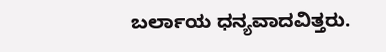ಬರ್ಲಾಯ ಧನ್ಯವಾದವಿತ್ತರು.